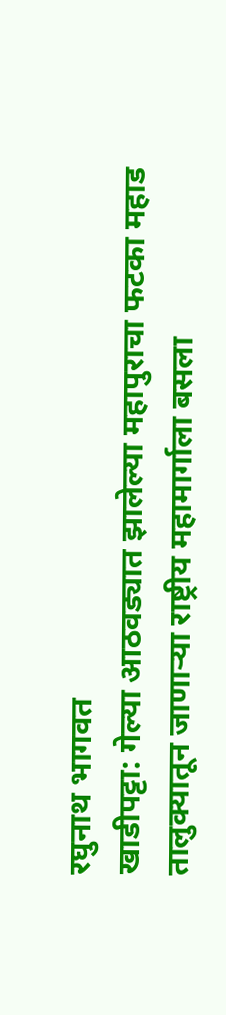रघुनाथ भागवत
खाडीपट्टा: गेल्या आठवड्यात झालेल्या महापुराचा फटका महाड तालुक्यातून जाणाऱ्या राष्ट्रीय महामार्गाला बसला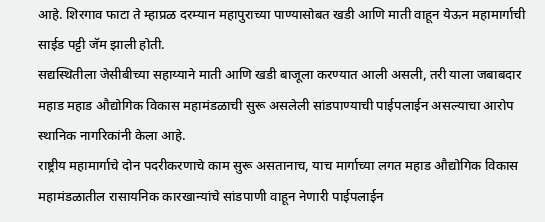आहे. शिरगाव फाटा ते म्हाप्रळ दरम्यान महापुराच्या पाण्यासोबत खडी आणि माती वाहून येऊन महामार्गाची साईड पट्टी जॅम झाली होती.
सद्यस्थितीला जेसीबीच्या सहाय्याने माती आणि खडी बाजूला करण्यात आली असली, तरी याला जबाबदार महाड महाड औद्योगिक विकास महामंडळाची सुरू असलेली सांडपाण्याची पाईपलाईन असल्याचा आरोप स्थानिक नागरिकांनी केला आहे.
राष्ट्रीय महामार्गाचे दोन पदरीकरणाचे काम सुरू असतानाच, याच मार्गाच्या लगत महाड औद्योगिक विकास महामंडळातील रासायनिक कारखान्यांचे सांडपाणी वाहून नेणारी पाईपलाईन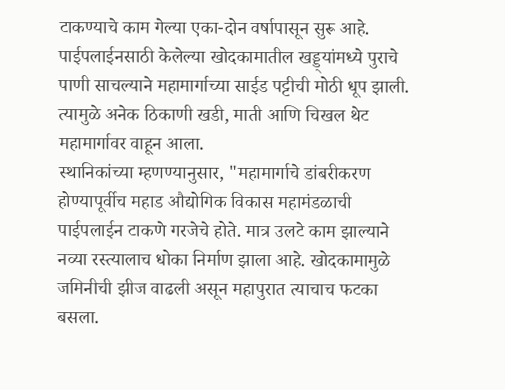टाकण्याचे काम गेल्या एका-दोन वर्षापासून सुरू आहे.
पाईपलाईनसाठी केलेल्या खोदकामातील खड्ड्यांमध्ये पुराचे पाणी साचल्याने महामार्गाच्या साईड पट्टीची मोठी धूप झाली. त्यामुळे अनेक ठिकाणी खडी, माती आणि चिखल थेट महामार्गावर वाहून आला.
स्थानिकांच्या म्हणण्यानुसार, "महामार्गाचे डांबरीकरण होण्यापूर्वीच महाड औद्योगिक विकास महामंडळाची पाईपलाईन टाकणे गरजेचे होते. मात्र उलटे काम झाल्याने नव्या रस्त्यालाच धोका निर्माण झाला आहे. खोदकामामुळे जमिनीची झीज वाढली असून महापुरात त्याचाच फटका बसला.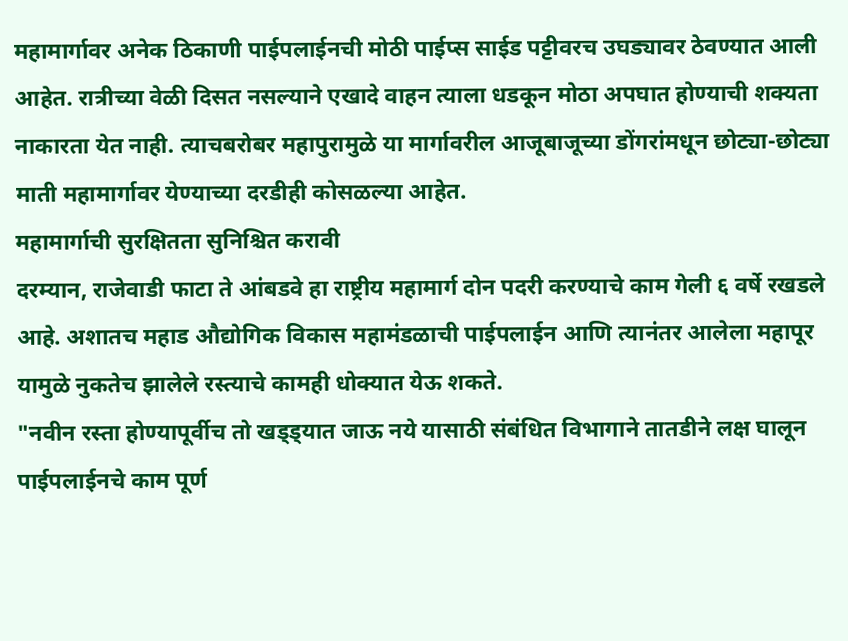महामार्गावर अनेक ठिकाणी पाईपलाईनची मोठी पाईप्स साईड पट्टीवरच उघड्यावर ठेवण्यात आली आहेत. रात्रीच्या वेळी दिसत नसल्याने एखादे वाहन त्याला धडकून मोठा अपघात होण्याची शक्यता नाकारता येत नाही. त्याचबरोबर महापुरामुळे या मार्गावरील आजूबाजूच्या डोंगरांमधून छोट्या-छोट्या माती महामार्गावर येण्याच्या दरडीही कोसळल्या आहेत.
महामार्गाची सुरक्षितता सुनिश्चित करावी
दरम्यान, राजेवाडी फाटा ते आंबडवे हा राष्ट्रीय महामार्ग दोन पदरी करण्याचे काम गेली ६ वर्षे रखडले आहे. अशातच महाड औद्योगिक विकास महामंडळाची पाईपलाईन आणि त्यानंतर आलेला महापूर यामुळे नुकतेच झालेले रस्त्याचे कामही धोक्यात येऊ शकते.
"नवीन रस्ता होण्यापूर्वीच तो खड्ड्यात जाऊ नये यासाठी संबंधित विभागाने तातडीने लक्ष घालून पाईपलाईनचे काम पूर्ण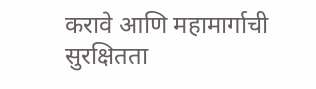करावे आणि महामार्गाची सुरक्षितता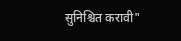सुनिश्चित करावी"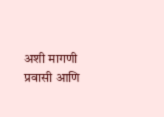अशी मागणी प्रवासी आणि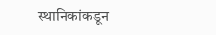स्थानिकांकडून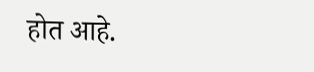होत आहे.